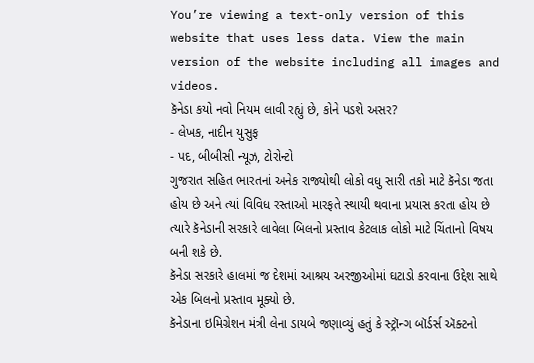You’re viewing a text-only version of this website that uses less data. View the main version of the website including all images and videos.
કૅનેડા કયો નવો નિયમ લાવી રહ્યું છે, કોને પડશે અસર?
- લેખક, નાદીન યુસુફ
- પદ, બીબીસી ન્યૂઝ, ટોરોન્ટો
ગુજરાત સહિત ભારતનાં અનેક રાજ્યોથી લોકો વધુ સારી તકો માટે કૅનેડા જતા હોય છે અને ત્યાં વિવિધ રસ્તાઓ મારફતે સ્થાયી થવાના પ્રયાસ કરતા હોય છે ત્યારે કૅનેડાની સરકારે લાવેલા બિલનો પ્રસ્તાવ કેટલાક લોકો માટે ચિંતાનો વિષય બની શકે છે.
કૅનેડા સરકારે હાલમાં જ દેશમાં આશ્રય અરજીઓમાં ઘટાડો કરવાના ઉદ્દેશ સાથે એક બિલનો પ્રસ્તાવ મૂક્યો છે.
કૅનેડાના ઇમિગ્રેશન મંત્રી લેના ડાયબે જણાવ્યું હતું કે સ્ટ્રૉન્ગ બૉર્ડર્સ ઍક્ટનો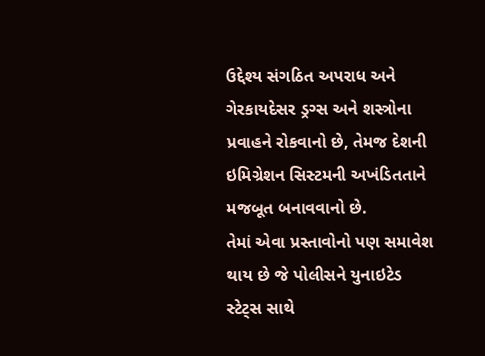ઉદ્દેશ્ય સંગઠિત અપરાધ અને ગેરકાયદેસર ડ્રગ્સ અને શસ્ત્રોના પ્રવાહને રોકવાનો છે, તેમજ દેશની ઇમિગ્રેશન સિસ્ટમની અખંડિતતાને મજબૂત બનાવવાનો છે.
તેમાં એવા પ્રસ્તાવોનો પણ સમાવેશ થાય છે જે પોલીસને યુનાઇટેડ સ્ટેટ્સ સાથે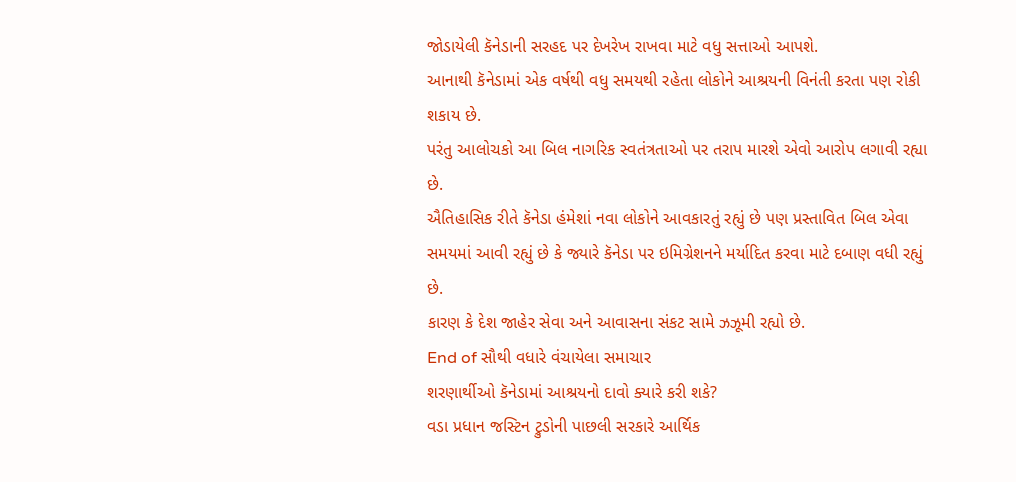જોડાયેલી કૅનેડાની સરહદ પર દેખરેખ રાખવા માટે વધુ સત્તાઓ આપશે.
આનાથી કૅનેડામાં એક વર્ષથી વધુ સમયથી રહેતા લોકોને આશ્રયની વિનંતી કરતા પણ રોકી શકાય છે.
પરંતુ આલોચકો આ બિલ નાગરિક સ્વતંત્રતાઓ પર તરાપ મારશે એવો આરોપ લગાવી રહ્યા છે.
ઐતિહાસિક રીતે કૅનેડા હંમેશાં નવા લોકોને આવકારતું રહ્યું છે પણ પ્રસ્તાવિત બિલ એવા સમયમાં આવી રહ્યું છે કે જ્યારે કૅનેડા પર ઇમિગ્રેશનને મર્યાદિત કરવા માટે દબાણ વધી રહ્યું છે.
કારણ કે દેશ જાહેર સેવા અને આવાસના સંકટ સામે ઝઝૂમી રહ્યો છે.
End of સૌથી વધારે વંચાયેલા સમાચાર
શરણાર્થીઓ કૅનેડામાં આશ્રયનો દાવો ક્યારે કરી શકે?
વડા પ્રધાન જસ્ટિન ટ્રુડોની પાછલી સરકારે આર્થિક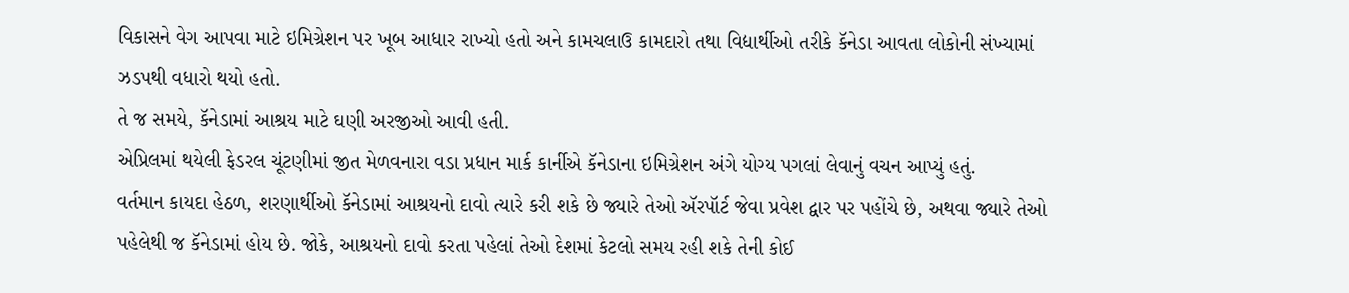વિકાસને વેગ આપવા માટે ઇમિગ્રેશન પર ખૂબ આધાર રાખ્યો હતો અને કામચલાઉ કામદારો તથા વિદ્યાર્થીઓ તરીકે કૅનેડા આવતા લોકોની સંખ્યામાં ઝડપથી વધારો થયો હતો.
તે જ સમયે, કૅનેડામાં આશ્રય માટે ઘણી અરજીઓ આવી હતી.
એપ્રિલમાં થયેલી ફેડરલ ચૂંટણીમાં જીત મેળવનારા વડા પ્રધાન માર્ક કાર્નીએ કૅનેડાના ઇમિગ્રેશન અંગે યોગ્ય પગલાં લેવાનું વચન આપ્યું હતું.
વર્તમાન કાયદા હેઠળ, શરણાર્થીઓ કૅનેડામાં આશ્રયનો દાવો ત્યારે કરી શકે છે જ્યારે તેઓ ઍરપૉર્ટ જેવા પ્રવેશ દ્વાર પર પહોંચે છે, અથવા જ્યારે તેઓ પહેલેથી જ કૅનેડામાં હોય છે. જોકે, આશ્રયનો દાવો કરતા પહેલાં તેઓ દેશમાં કેટલો સમય રહી શકે તેની કોઈ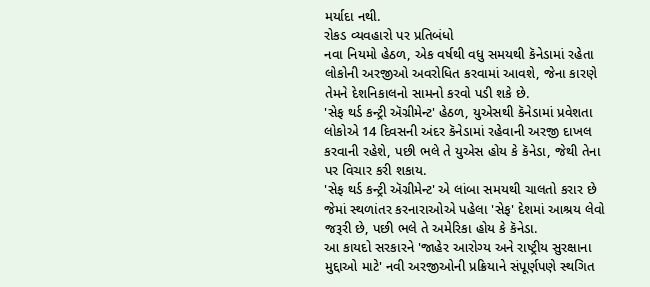મર્યાદા નથી.
રોકડ વ્યવહારો પર પ્રતિબંધો
નવા નિયમો હેઠળ, એક વર્ષથી વધુ સમયથી કૅનેડામાં રહેતા લોકોની અરજીઓ અવરોધિત કરવામાં આવશે, જેના કારણે તેમને દેશનિકાલનો સામનો કરવો પડી શકે છે.
'સેફ થર્ડ કન્ટ્રી ઍગ્રીમેન્ટ' હેઠળ, યુએસથી કૅનેડામાં પ્રવેશતા લોકોએ 14 દિવસની અંદર કૅનેડામાં રહેવાની અરજી દાખલ કરવાની રહેશે, પછી ભલે તે યુએસ હોય કે કૅનેડા, જેથી તેના પર વિચાર કરી શકાય.
'સેફ થર્ડ કન્ટ્રી ઍગ્રીમેન્ટ' એ લાંબા સમયથી ચાલતો કરાર છે જેમાં સ્થળાંતર કરનારાઓએ પહેલા 'સેફ' દેશમાં આશ્રય લેવો જરૂરી છે, પછી ભલે તે અમેરિકા હોય કે કૅનેડા.
આ કાયદો સરકારને 'જાહેર આરોગ્ય અને રાષ્ટ્રીય સુરક્ષાના મુદ્દાઓ માટે' નવી અરજીઓની પ્રક્રિયાને સંપૂર્ણપણે સ્થગિત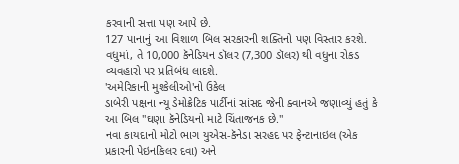કરવાની સત્તા પણ આપે છે.
127 પાનાનું આ વિશાળ બિલ સરકારની શક્તિનો પણ વિસ્તાર કરશે.
વધુમાં, તે 10,000 કૅનેડિયન ડૉલર (7,300 ડૉલર) થી વધુના રોકડ વ્યવહારો પર પ્રતિબંધ લાદશે.
'અમેરિકાની મુશ્કેલીઓ'નો ઉકેલ
ડાબેરી પક્ષના ન્યૂ ડેમોક્રેટિક પાર્ટીનાં સાંસદ જેની ક્વાનએ જણાવ્યું હતું કે આ બિલ "ઘણા કૅનેડિયનો માટે ચિંતાજનક છે."
નવા કાયદાનો મોટો ભાગ યુએસ-કૅનેડા સરહદ પર ફેન્ટાનાઇલ (એક પ્રકારની પેઇનકિલર દવા) અને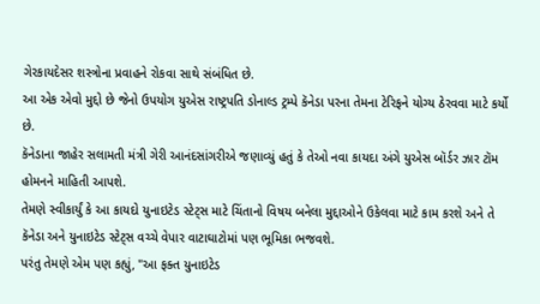ગેરકાયદેસર શસ્ત્રોના પ્રવાહને રોકવા સાથે સંબંધિત છે.
આ એક એવો મુદ્દો છે જેનો ઉપયોગ યુએસ રાષ્ટ્રપતિ ડોનાલ્ડ ટ્રમ્પે કૅનેડા પરના તેમના ટેરિફને યોગ્ય ઠેરવવા માટે કર્યો છે.
કૅનેડાના જાહેર સલામતી મંત્રી ગેરી આનંદસાંગરીએ જણાવ્યું હતું કે તેઓ નવા કાયદા અંગે યુએસ બૉર્ડર ઝાર ટૉમ હોમનને માહિતી આપશે.
તેમણે સ્વીકાર્યું કે આ કાયદો યુનાઇટેડ સ્ટેટ્સ માટે ચિંતાનો વિષય બનેલા મુદ્દાઓને ઉકેલવા માટે કામ કરશે અને તે કૅનેડા અને યુનાઇટેડ સ્ટેટ્સ વચ્ચે વેપાર વાટાઘાટોમાં પણ ભૂમિકા ભજવશે.
પરંતુ તેમણે એમ પણ કહ્યું, "આ ફક્ત યુનાઇટેડ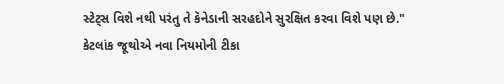સ્ટેટ્સ વિશે નથી પરંતુ તે કૅનેડાની સરહદોને સુરક્ષિત કરવા વિશે પણ છે."
કેટલાંક જૂથોએ નવા નિયમોની ટીકા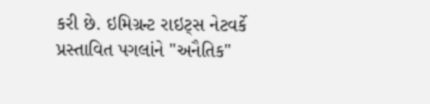કરી છે. ઇમિગ્રન્ટ રાઇટ્સ નેટવર્કે પ્રસ્તાવિત પગલાંને "અનૈતિક"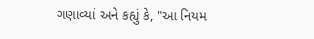ગણાવ્યાં અને કહ્યું કે, "આ નિયમ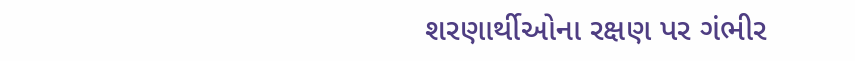શરણાર્થીઓના રક્ષણ પર ગંભીર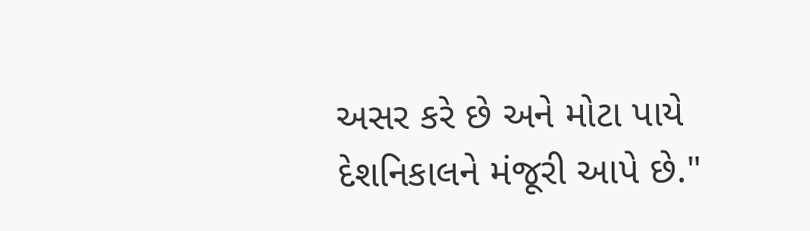અસર કરે છે અને મોટા પાયે દેશનિકાલને મંજૂરી આપે છે."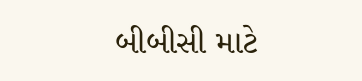બીબીસી માટે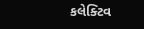કલેક્ટિવ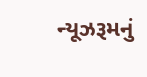ન્યૂઝરૂમનું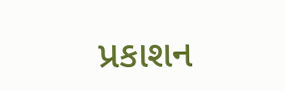પ્રકાશન